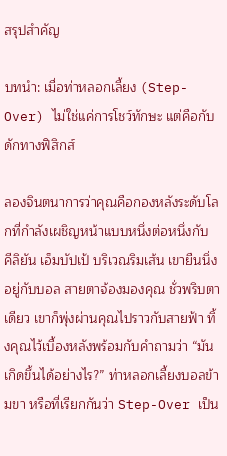สรุปสำคัญ

บทนำ: เมื่อท่าหลอกเลี้ยง (Step-Over) ไม่ใช่แค่การโชว์ทักษะ แต่คือกับดักทางฟิสิกส์

ลองจินตนาการว่าคุณคือกองหลังระดับโลกที่กำลังเผชิญหน้าแบบหนึ่งต่อหนึ่งกับ คีลิยัน เอ็มบัปเป้ บริเวณริมเส้น เขายืนนิ่งอยู่กับบอล สายตาจ้องมองคุณ ชั่วพริบตาเดียว เขาก็พุ่งผ่านคุณไปราวกับสายฟ้า ทิ้งคุณไว้เบื้องหลังพร้อมกับคำถามว่า “มันเกิดขึ้นได้อย่างไร?” ท่าหลอกเลี้ยงบอลข้ามขา หรือที่เรียกกันว่า Step-Over เป็น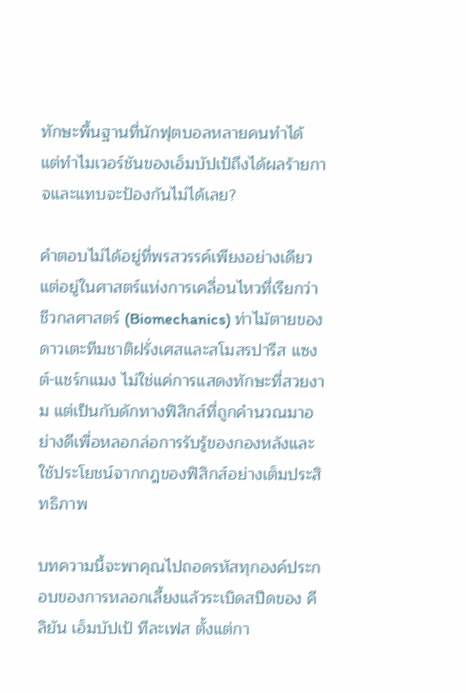ทักษะพื้นฐานที่นักฟุตบอลหลายคนทำได้ แต่ทำไมเวอร์ชันของเอ็มบัปเป้ถึงได้ผลร้ายกาจและแทบจะป้องกันไม่ได้เลย?

คำตอบไม่ได้อยู่ที่พรสวรรค์เพียงอย่างเดียว แต่อยู่ในศาสตร์แห่งการเคลื่อนไหวที่เรียกว่าชีวกลศาสตร์ (Biomechanics) ท่าไม้ตายของดาวเตะทีมชาติฝรั่งเศสและสโมสรปารีส แซงต์-แชร์กแมง ไม่ใช่แค่การแสดงทักษะที่สวยงาม แต่เป็นกับดักทางฟิสิกส์ที่ถูกคำนวณมาอย่างดีเพื่อหลอกล่อการรับรู้ของกองหลังและใช้ประโยชน์จากกฎของฟิสิกส์อย่างเต็มประสิทธิภาพ

บทความนี้จะพาคุณไปถอดรหัสทุกองค์ประกอบของการหลอกเลี้ยงแล้วระเบิดสปีดของ คีลิยัน เอ็มบัปเป้ ทีละเฟส ตั้งแต่กา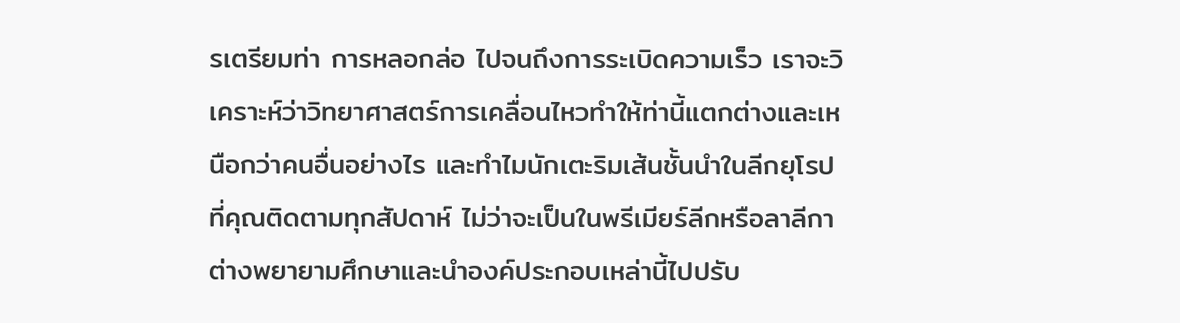รเตรียมท่า การหลอกล่อ ไปจนถึงการระเบิดความเร็ว เราจะวิเคราะห์ว่าวิทยาศาสตร์การเคลื่อนไหวทำให้ท่านี้แตกต่างและเหนือกว่าคนอื่นอย่างไร และทำไมนักเตะริมเส้นชั้นนำในลีกยุโรปที่คุณติดตามทุกสัปดาห์ ไม่ว่าจะเป็นในพรีเมียร์ลีกหรือลาลีกา ต่างพยายามศึกษาและนำองค์ประกอบเหล่านี้ไปปรับ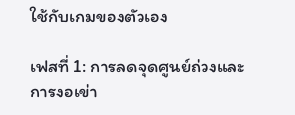ใช้กับเกมของตัวเอง

เฟสที่ 1: การลดจุดศูนย์ถ่วงและการงอเข่า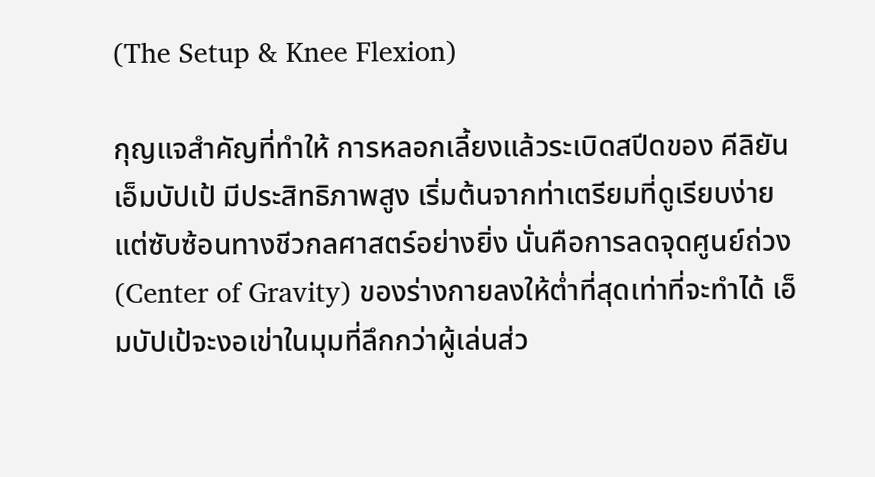(The Setup & Knee Flexion)

กุญแจสำคัญที่ทำให้ การหลอกเลี้ยงแล้วระเบิดสปีดของ คีลิยัน เอ็มบัปเป้ มีประสิทธิภาพสูง เริ่มต้นจากท่าเตรียมที่ดูเรียบง่ายแต่ซับซ้อนทางชีวกลศาสตร์อย่างยิ่ง นั่นคือการลดจุดศูนย์ถ่วง (Center of Gravity) ของร่างกายลงให้ต่ำที่สุดเท่าที่จะทำได้ เอ็มบัปเป้จะงอเข่าในมุมที่ลึกกว่าผู้เล่นส่ว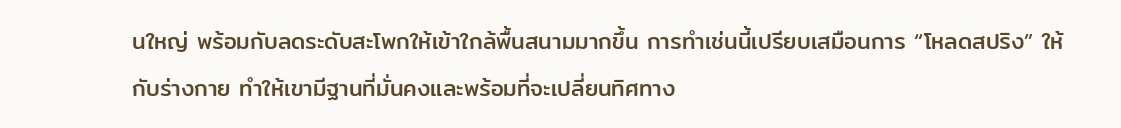นใหญ่ พร้อมกับลดระดับสะโพกให้เข้าใกล้พื้นสนามมากขึ้น การทำเช่นนี้เปรียบเสมือนการ “โหลดสปริง” ให้กับร่างกาย ทำให้เขามีฐานที่มั่นคงและพร้อมที่จะเปลี่ยนทิศทาง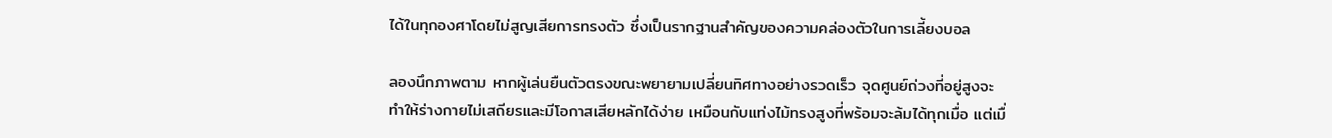ได้ในทุกองศาโดยไม่สูญเสียการทรงตัว ซึ่งเป็นรากฐานสำคัญของความคล่องตัวในการเลี้ยงบอล

ลองนึกภาพตาม หากผู้เล่นยืนตัวตรงขณะพยายามเปลี่ยนทิศทางอย่างรวดเร็ว จุดศูนย์ถ่วงที่อยู่สูงจะทำให้ร่างกายไม่เสถียรและมีโอกาสเสียหลักได้ง่าย เหมือนกับแท่งไม้ทรงสูงที่พร้อมจะล้มได้ทุกเมื่อ แต่เมื่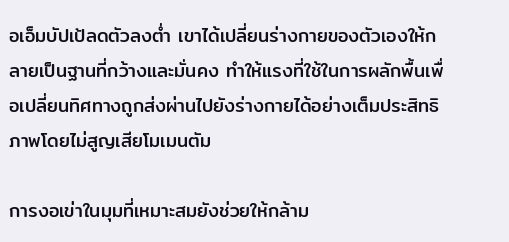อเอ็มบัปเป้ลดตัวลงต่ำ เขาได้เปลี่ยนร่างกายของตัวเองให้กลายเป็นฐานที่กว้างและมั่นคง ทำให้แรงที่ใช้ในการผลักพื้นเพื่อเปลี่ยนทิศทางถูกส่งผ่านไปยังร่างกายได้อย่างเต็มประสิทธิภาพโดยไม่สูญเสียโมเมนตัม

การงอเข่าในมุมที่เหมาะสมยังช่วยให้กล้าม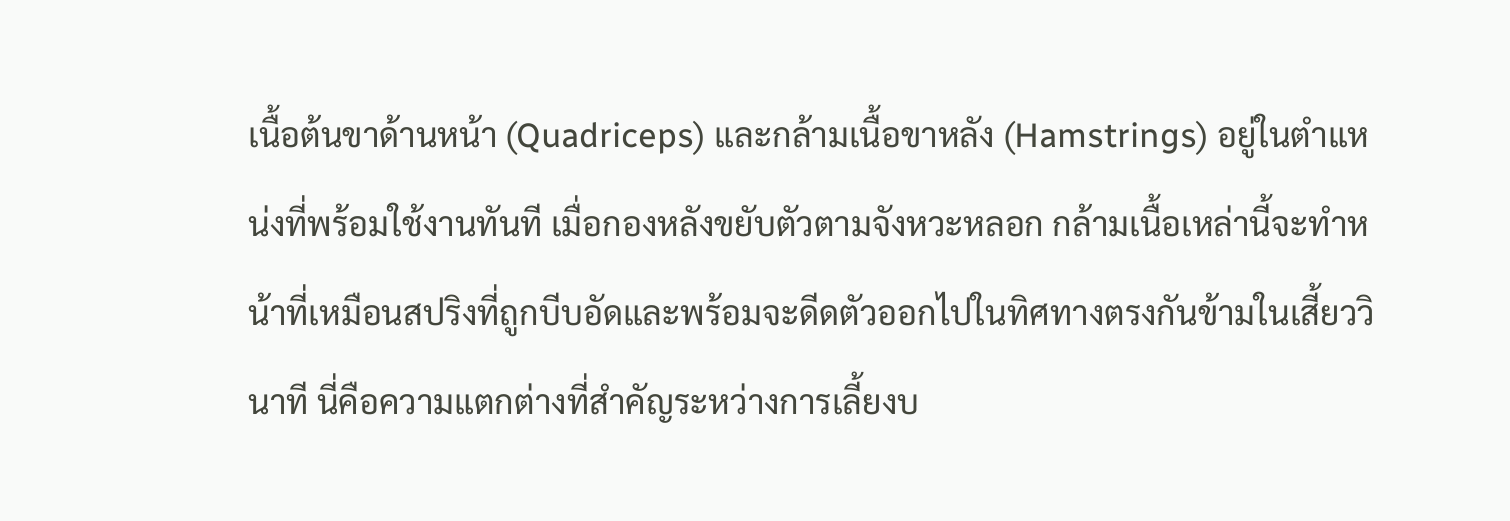เนื้อต้นขาด้านหน้า (Quadriceps) และกล้ามเนื้อขาหลัง (Hamstrings) อยู่ในตำแหน่งที่พร้อมใช้งานทันที เมื่อกองหลังขยับตัวตามจังหวะหลอก กล้ามเนื้อเหล่านี้จะทำหน้าที่เหมือนสปริงที่ถูกบีบอัดและพร้อมจะดีดตัวออกไปในทิศทางตรงกันข้ามในเสี้ยววินาที นี่คือความแตกต่างที่สำคัญระหว่างการเลี้ยงบ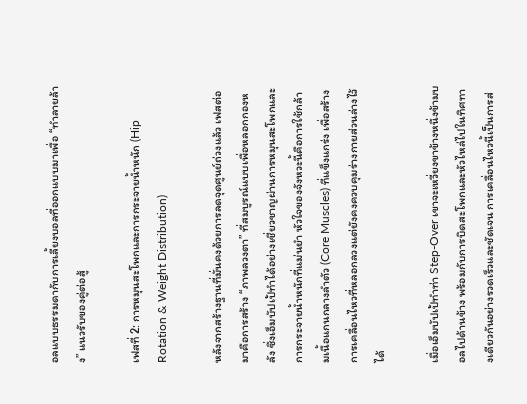อลแบบธรรมดากับการเลี้ยงบอลที่ออกแบบมาเพื่อ “ทำลายล้าง” แนวรับของคู่ต่อสู้

เฟสที่ 2: การหมุนสะโพกและการกระจายน้ำหนัก (Hip Rotation & Weight Distribution)

หลังจากสร้างฐานที่มั่นคงด้วยการลดจุดศูนย์ถ่วงแล้ว เฟสต่อมาคือการสร้าง “ภาพลวงตา” ที่สมบูรณ์แบบเพื่อหลอกกองหลัง ซึ่งเอ็มบัปเป้ทำได้อย่างเชี่ยวชาญผ่านการหมุนสะโพกและการกระจายน้ำหนักที่แม่นยำ หัวใจของจังหวะนี้คือการใช้กล้ามเนื้อแกนกลางลำตัว (Core Muscles) ที่แข็งแกร่ง เพื่อสร้างการเคลื่อนไหวที่หลอกลวงแต่ยังคงควบคุมร่างกายส่วนล่างไว้ได้

เมื่อเอ็มบัปเป้ทำท่า Step-Over เขาจะเหวี่ยงขาข้างหนึ่งข้ามบอลไปด้านข้าง พร้อมกับการบิดสะโพกและหัวไหล่ไปในทิศทางเดียวกันอย่างรวดเร็วและชัดเจน การเคลื่อนไหวนี้เป็นการส่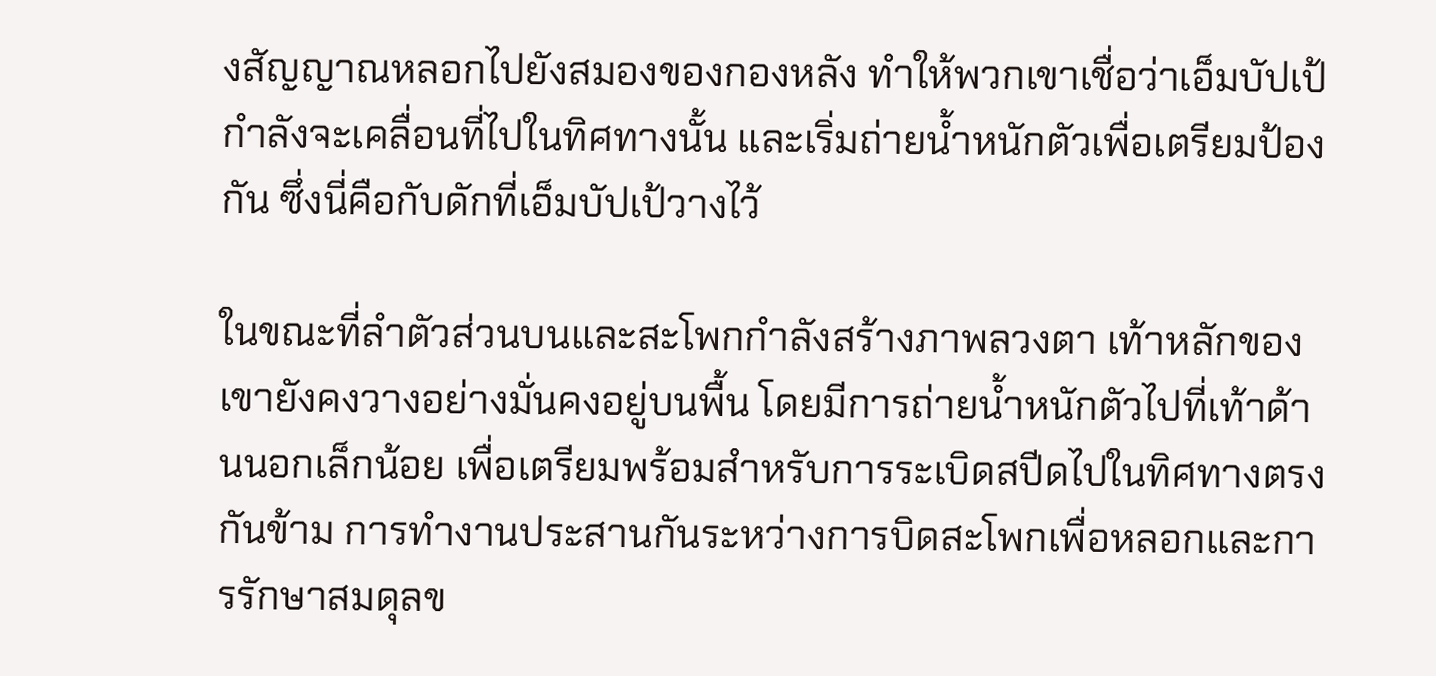งสัญญาณหลอกไปยังสมองของกองหลัง ทำให้พวกเขาเชื่อว่าเอ็มบัปเป้กำลังจะเคลื่อนที่ไปในทิศทางนั้น และเริ่มถ่ายน้ำหนักตัวเพื่อเตรียมป้องกัน ซึ่งนี่คือกับดักที่เอ็มบัปเป้วางไว้

ในขณะที่ลำตัวส่วนบนและสะโพกกำลังสร้างภาพลวงตา เท้าหลักของเขายังคงวางอย่างมั่นคงอยู่บนพื้น โดยมีการถ่ายน้ำหนักตัวไปที่เท้าด้านนอกเล็กน้อย เพื่อเตรียมพร้อมสำหรับการระเบิดสปีดไปในทิศทางตรงกันข้าม การทำงานประสานกันระหว่างการบิดสะโพกเพื่อหลอกและการรักษาสมดุลข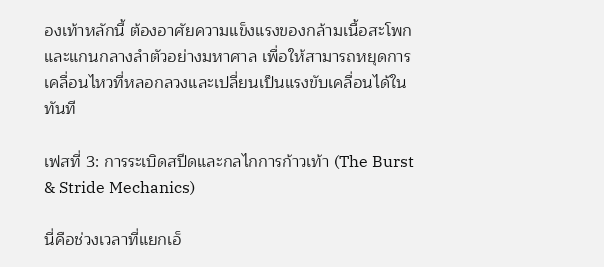องเท้าหลักนี้ ต้องอาศัยความแข็งแรงของกล้ามเนื้อสะโพกและแกนกลางลำตัวอย่างมหาศาล เพื่อให้สามารถหยุดการเคลื่อนไหวที่หลอกลวงและเปลี่ยนเป็นแรงขับเคลื่อนได้ในทันที

เฟสที่ 3: การระเบิดสปีดและกลไกการก้าวเท้า (The Burst & Stride Mechanics)

นี่คือช่วงเวลาที่แยกเอ็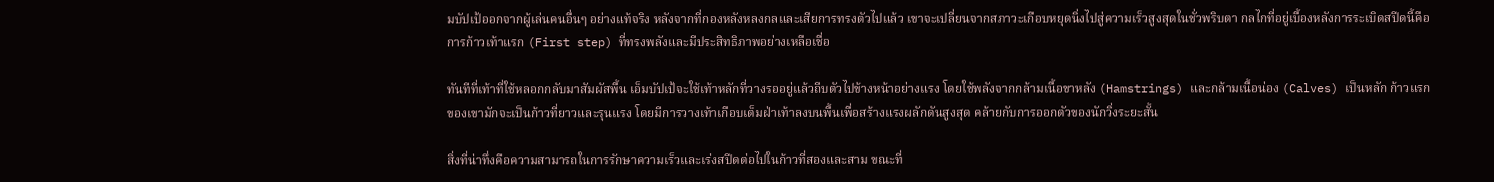มบัปเป้ออกจากผู้เล่นคนอื่นๆ อย่างแท้จริง หลังจากที่กองหลังหลงกลและเสียการทรงตัวไปแล้ว เขาจะเปลี่ยนจากสภาวะเกือบหยุดนิ่งไปสู่ความเร็วสูงสุดในชั่วพริบตา กลไกที่อยู่เบื้องหลังการระเบิดสปีดนี้คือการก้าวเท้าแรก (First step) ที่ทรงพลังและมีประสิทธิภาพอย่างเหลือเชื่อ

ทันทีที่เท้าที่ใช้หลอกกลับมาสัมผัสพื้น เอ็มบัปเป้จะใช้เท้าหลักที่วางรออยู่แล้วถีบตัวไปข้างหน้าอย่างแรง โดยใช้พลังจากกล้ามเนื้อขาหลัง (Hamstrings) และกล้ามเนื้อน่อง (Calves) เป็นหลัก ก้าวแรกของเขามักจะเป็นก้าวที่ยาวและรุนแรง โดยมีการวางเท้าเกือบเต็มฝ่าเท้าลงบนพื้นเพื่อสร้างแรงผลักดันสูงสุด คล้ายกับการออกตัวของนักวิ่งระยะสั้น

สิ่งที่น่าทึ่งคือความสามารถในการรักษาความเร็วและเร่งสปีดต่อไปในก้าวที่สองและสาม ขณะที่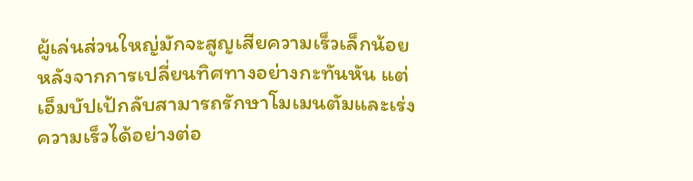ผู้เล่นส่วนใหญ่มักจะสูญเสียความเร็วเล็กน้อยหลังจากการเปลี่ยนทิศทางอย่างกะทันหัน แต่เอ็มบัปเป้กลับสามารถรักษาโมเมนตัมและเร่งความเร็วได้อย่างต่อ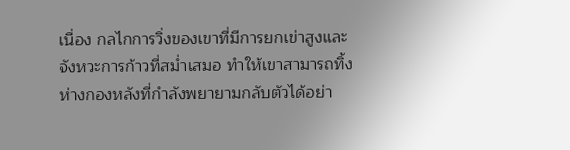เนื่อง กลไกการวิ่งของเขาที่มีการยกเข่าสูงและจังหวะการก้าวที่สม่ำเสมอ ทำให้เขาสามารถทิ้งห่างกองหลังที่กำลังพยายามกลับตัวได้อย่า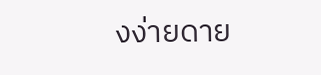งง่ายดาย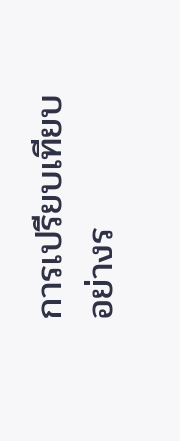การเปรียบเทียบอย่างร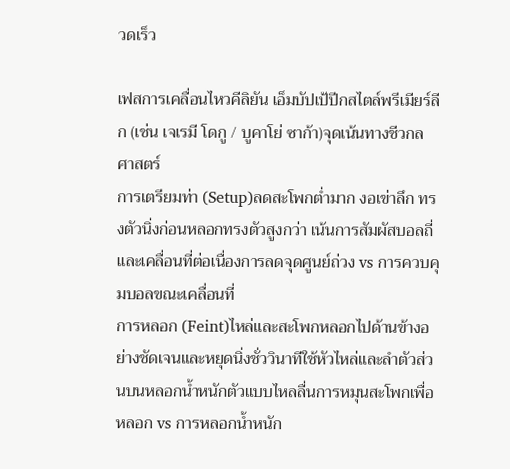วดเร็ว

เฟสการเคลื่อนไหวคีลิยัน เอ็มบัปเป้ปีกสไตล์พรีเมียร์ลีก (เช่น เจเรมี โดกู / บูคาโย่ ซาก้า)จุดเน้นทางชีวกลศาสตร์
การเตรียมท่า (Setup)ลดสะโพกต่ำมาก งอเข่าลึก ทรงตัวนิ่งก่อนหลอกทรงตัวสูงกว่า เน้นการสัมผัสบอลถี่และเคลื่อนที่ต่อเนื่องการลดจุดศูนย์ถ่วง vs การควบคุมบอลขณะเคลื่อนที่
การหลอก (Feint)ไหล่และสะโพกหลอกไปด้านข้างอย่างชัดเจนและหยุดนิ่งชั่ววินาทีใช้หัวไหล่และลำตัวส่วนบนหลอกน้ำหนักตัวแบบไหลลื่นการหมุนสะโพกเพื่อหลอก vs การหลอกน้ำหนัก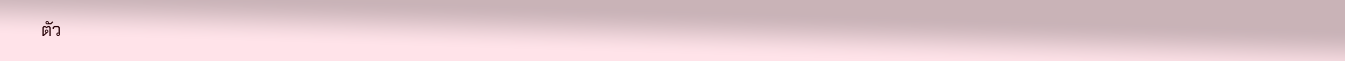ตัว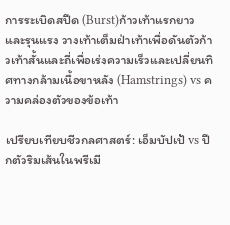การระเบิดสปีด (Burst)ก้าวเท้าแรกยาวและรุนแรง วางเท้าเต็มฝ่าเท้าเพื่อดันตัวก้าวเท้าสั้นและถี่เพื่อเร่งความเร็วและเปลี่ยนทิศทางกล้ามเนื้อขาหลัง (Hamstrings) vs ความคล่องตัวของข้อเท้า

เปรียบเทียบชีวกลศาสตร์: เอ็มบัปเป้ vs ปีกตัวริมเส้นในพรีเมี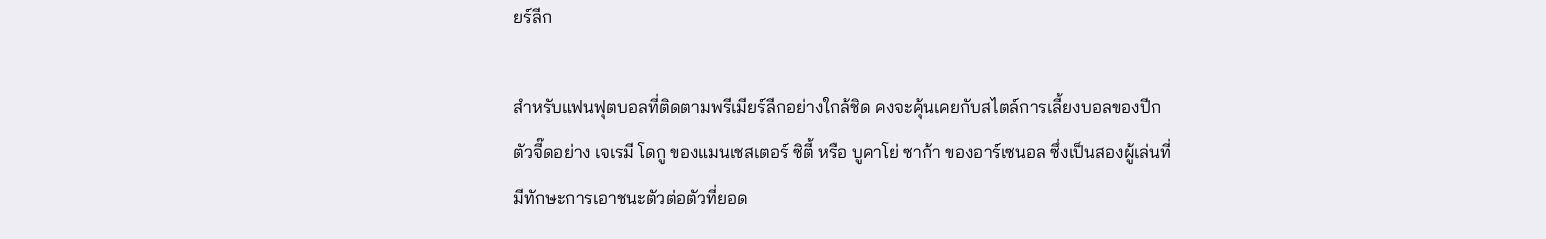ยร์ลีก

สำหรับแฟนฟุตบอลที่ติดตามพรีเมียร์ลีกอย่างใกล้ชิด คงจะคุ้นเคยกับสไตล์การเลี้ยงบอลของปีกตัวจี๊ดอย่าง เจเรมี โดกู ของแมนเชสเตอร์ ซิตี้ หรือ บูคาโย่ ซาก้า ของอาร์เซนอล ซึ่งเป็นสองผู้เล่นที่มีทักษะการเอาชนะตัวต่อตัวที่ยอด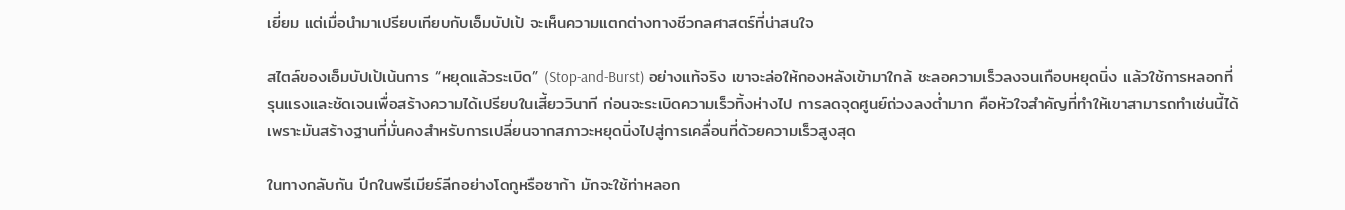เยี่ยม แต่เมื่อนำมาเปรียบเทียบกับเอ็มบัปเป้ จะเห็นความแตกต่างทางชีวกลศาสตร์ที่น่าสนใจ

สไตล์ของเอ็มบัปเป้เน้นการ “หยุดแล้วระเบิด” (Stop-and-Burst) อย่างแท้จริง เขาจะล่อให้กองหลังเข้ามาใกล้ ชะลอความเร็วลงจนเกือบหยุดนิ่ง แล้วใช้การหลอกที่รุนแรงและชัดเจนเพื่อสร้างความได้เปรียบในเสี้ยววินาที ก่อนจะระเบิดความเร็วทิ้งห่างไป การลดจุดศูนย์ถ่วงลงต่ำมาก คือหัวใจสำคัญที่ทำให้เขาสามารถทำเช่นนี้ได้ เพราะมันสร้างฐานที่มั่นคงสำหรับการเปลี่ยนจากสภาวะหยุดนิ่งไปสู่การเคลื่อนที่ด้วยความเร็วสูงสุด

ในทางกลับกัน ปีกในพรีเมียร์ลีกอย่างโดกูหรือซาก้า มักจะใช้ท่าหลอก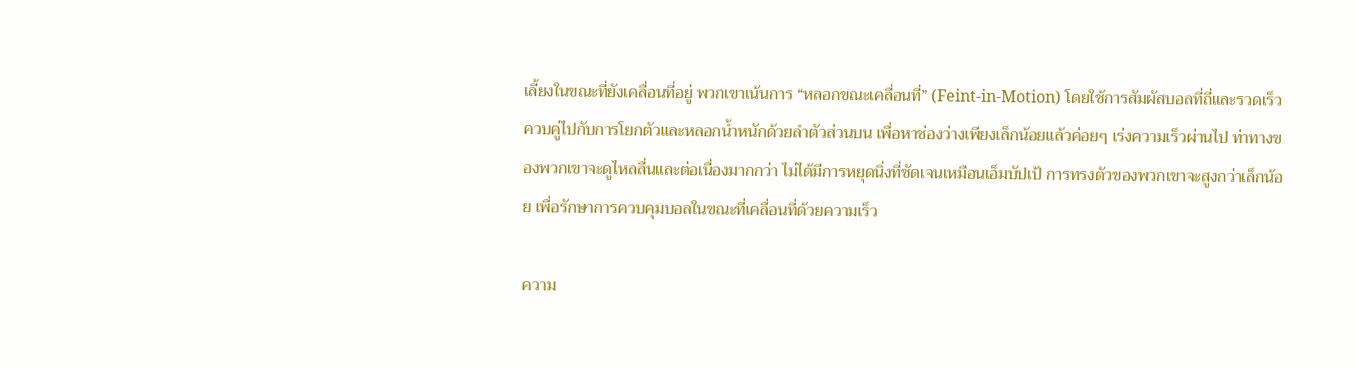เลี้ยงในขณะที่ยังเคลื่อนที่อยู่ พวกเขาเน้นการ “หลอกขณะเคลื่อนที่” (Feint-in-Motion) โดยใช้การสัมผัสบอลที่ถี่และรวดเร็ว ควบคู่ไปกับการโยกตัวและหลอกน้ำหนักด้วยลำตัวส่วนบน เพื่อหาช่องว่างเพียงเล็กน้อยแล้วค่อยๆ เร่งความเร็วผ่านไป ท่าทางของพวกเขาจะดูไหลลื่นและต่อเนื่องมากกว่า ไม่ได้มีการหยุดนิ่งที่ชัดเจนเหมือนเอ็มบัปเป้ การทรงตัวของพวกเขาจะสูงกว่าเล็กน้อย เพื่อรักษาการควบคุมบอลในขณะที่เคลื่อนที่ด้วยความเร็ว

ความ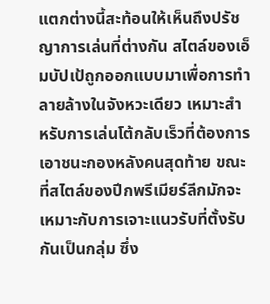แตกต่างนี้สะท้อนให้เห็นถึงปรัชญาการเล่นที่ต่างกัน สไตล์ของเอ็มบัปเป้ถูกออกแบบมาเพื่อการทำลายล้างในจังหวะเดียว เหมาะสำหรับการเล่นโต้กลับเร็วที่ต้องการเอาชนะกองหลังคนสุดท้าย ขณะที่สไตล์ของปีกพรีเมียร์ลีกมักจะเหมาะกับการเจาะแนวรับที่ตั้งรับกันเป็นกลุ่ม ซึ่ง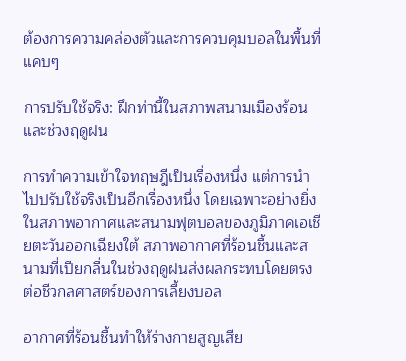ต้องการความคล่องตัวและการควบคุมบอลในพื้นที่แคบๆ

การปรับใช้จริง: ฝึกท่านี้ในสภาพสนามเมืองร้อนและช่วงฤดูฝน

การทำความเข้าใจทฤษฎีเป็นเรื่องหนึ่ง แต่การนำไปปรับใช้จริงเป็นอีกเรื่องหนึ่ง โดยเฉพาะอย่างยิ่งในสภาพอากาศและสนามฟุตบอลของภูมิภาคเอเชียตะวันออกเฉียงใต้ สภาพอากาศที่ร้อนชื้นและสนามที่เปียกลื่นในช่วงฤดูฝนส่งผลกระทบโดยตรงต่อชีวกลศาสตร์ของการเลี้ยงบอล

อากาศที่ร้อนชื้นทำให้ร่างกายสูญเสีย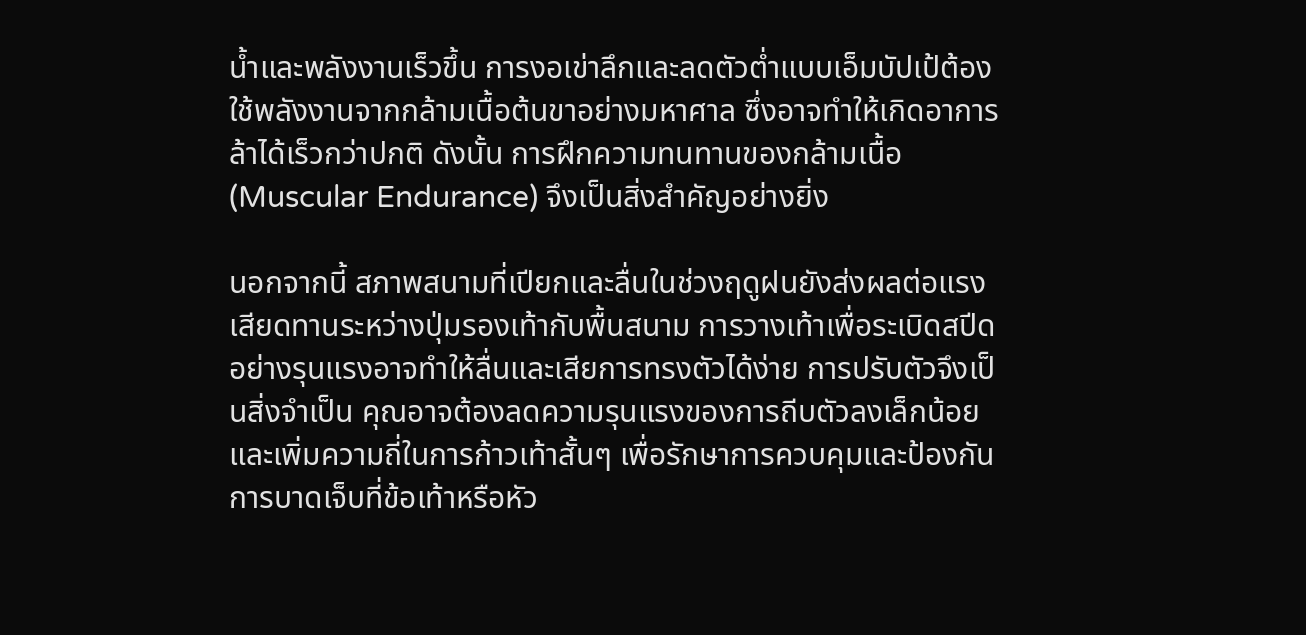น้ำและพลังงานเร็วขึ้น การงอเข่าลึกและลดตัวต่ำแบบเอ็มบัปเป้ต้องใช้พลังงานจากกล้ามเนื้อต้นขาอย่างมหาศาล ซึ่งอาจทำให้เกิดอาการล้าได้เร็วกว่าปกติ ดังนั้น การฝึกความทนทานของกล้ามเนื้อ (Muscular Endurance) จึงเป็นสิ่งสำคัญอย่างยิ่ง

นอกจากนี้ สภาพสนามที่เปียกและลื่นในช่วงฤดูฝนยังส่งผลต่อแรงเสียดทานระหว่างปุ่มรองเท้ากับพื้นสนาม การวางเท้าเพื่อระเบิดสปีดอย่างรุนแรงอาจทำให้ลื่นและเสียการทรงตัวได้ง่าย การปรับตัวจึงเป็นสิ่งจำเป็น คุณอาจต้องลดความรุนแรงของการถีบตัวลงเล็กน้อย และเพิ่มความถี่ในการก้าวเท้าสั้นๆ เพื่อรักษาการควบคุมและป้องกันการบาดเจ็บที่ข้อเท้าหรือหัว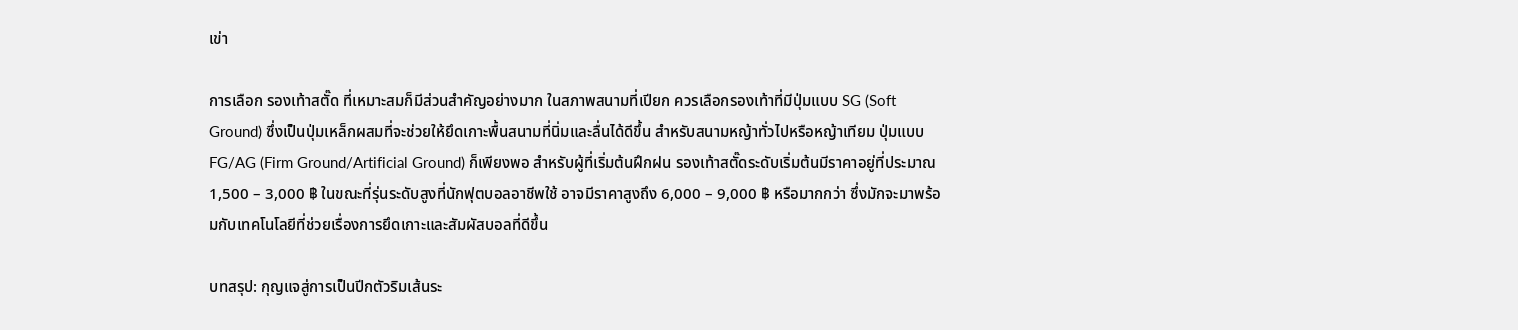เข่า

การเลือก รองเท้าสตั๊ด ที่เหมาะสมก็มีส่วนสำคัญอย่างมาก ในสภาพสนามที่เปียก ควรเลือกรองเท้าที่มีปุ่มแบบ SG (Soft Ground) ซึ่งเป็นปุ่มเหล็กผสมที่จะช่วยให้ยึดเกาะพื้นสนามที่นิ่มและลื่นได้ดีขึ้น สำหรับสนามหญ้าทั่วไปหรือหญ้าเทียม ปุ่มแบบ FG/AG (Firm Ground/Artificial Ground) ก็เพียงพอ สำหรับผู้ที่เริ่มต้นฝึกฝน รองเท้าสตั๊ดระดับเริ่มต้นมีราคาอยู่ที่ประมาณ 1,500 – 3,000 ฿ ในขณะที่รุ่นระดับสูงที่นักฟุตบอลอาชีพใช้ อาจมีราคาสูงถึง 6,000 – 9,000 ฿ หรือมากกว่า ซึ่งมักจะมาพร้อมกับเทคโนโลยีที่ช่วยเรื่องการยึดเกาะและสัมผัสบอลที่ดีขึ้น

บทสรุป: กุญแจสู่การเป็นปีกตัวริมเส้นระ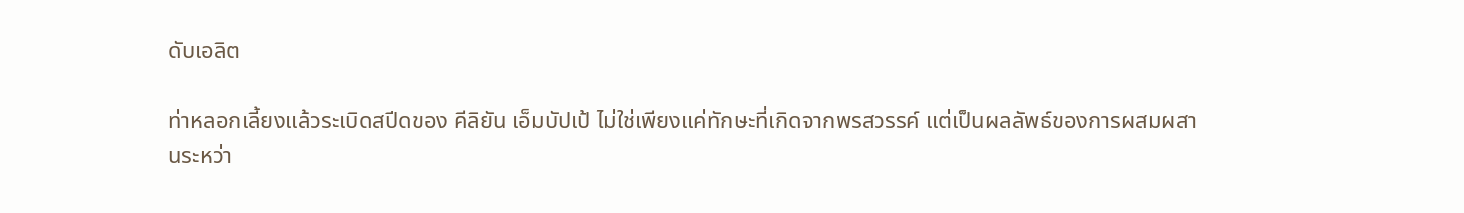ดับเอลิต

ท่าหลอกเลี้ยงแล้วระเบิดสปีดของ คีลิยัน เอ็มบัปเป้ ไม่ใช่เพียงแค่ทักษะที่เกิดจากพรสวรรค์ แต่เป็นผลลัพธ์ของการผสมผสานระหว่า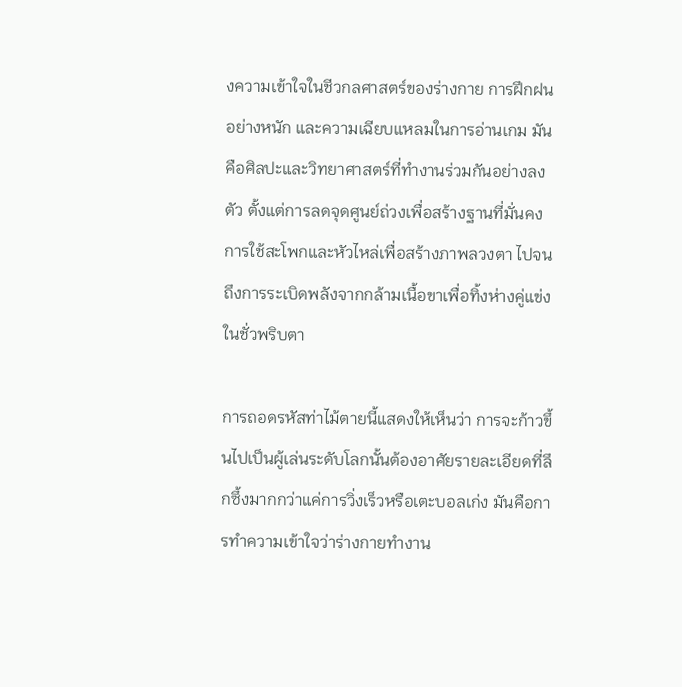งความเข้าใจในชีวกลศาสตร์ของร่างกาย การฝึกฝนอย่างหนัก และความเฉียบแหลมในการอ่านเกม มันคือศิลปะและวิทยาศาสตร์ที่ทำงานร่วมกันอย่างลงตัว ตั้งแต่การลดจุดศูนย์ถ่วงเพื่อสร้างฐานที่มั่นคง การใช้สะโพกและหัวไหล่เพื่อสร้างภาพลวงตา ไปจนถึงการระเบิดพลังจากกล้ามเนื้อขาเพื่อทิ้งห่างคู่แข่งในชั่วพริบตา

การถอดรหัสท่าไม้ตายนี้แสดงให้เห็นว่า การจะก้าวขึ้นไปเป็นผู้เล่นระดับโลกนั้นต้องอาศัยรายละเอียดที่ลึกซึ้งมากกว่าแค่การวิ่งเร็วหรือเตะบอลเก่ง มันคือการทำความเข้าใจว่าร่างกายทำงาน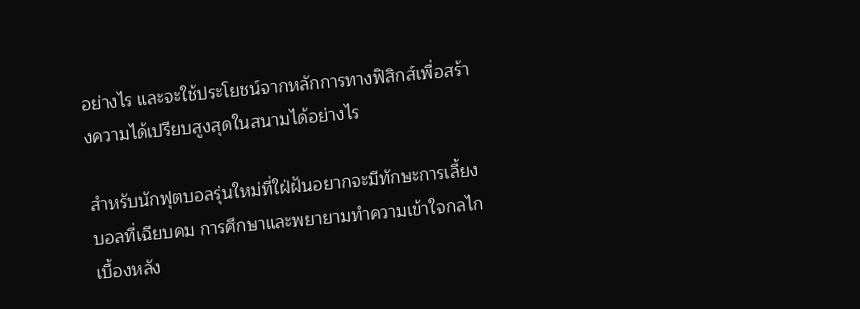อย่างไร และจะใช้ประโยชน์จากหลักการทางฟิสิกส์เพื่อสร้างความได้เปรียบสูงสุดในสนามได้อย่างไร

สำหรับนักฟุตบอลรุ่นใหม่ที่ใฝ่ฝันอยากจะมีทักษะการเลี้ยงบอลที่เฉียบคม การศึกษาและพยายามทำความเข้าใจกลไกเบื้องหลัง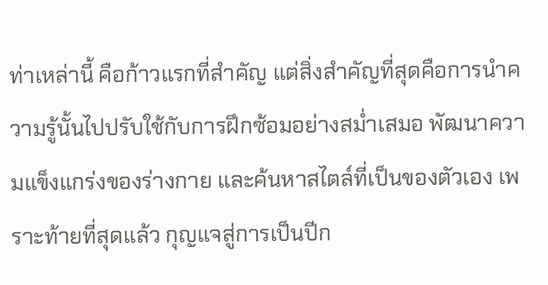ท่าเหล่านี้ คือก้าวแรกที่สำคัญ แต่สิ่งสำคัญที่สุดคือการนำความรู้นั้นไปปรับใช้กับการฝึกซ้อมอย่างสม่ำเสมอ พัฒนาความแข็งแกร่งของร่างกาย และค้นหาสไตล์ที่เป็นของตัวเอง เพราะท้ายที่สุดแล้ว กุญแจสู่การเป็นปีก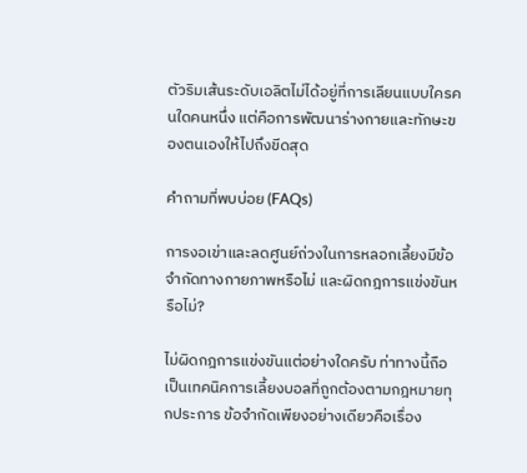ตัวริมเส้นระดับเอลิตไม่ได้อยู่ที่การเลียนแบบใครคนใดคนหนึ่ง แต่คือการพัฒนาร่างกายและทักษะของตนเองให้ไปถึงขีดสุด

คำถามที่พบบ่อย (FAQs)

การงอเข่าและลดศูนย์ถ่วงในการหลอกเลี้ยงมีข้อจำกัดทางกายภาพหรือไม่ และผิดกฎการแข่งขันหรือไม่?

ไม่ผิดกฎการแข่งขันแต่อย่างใดครับ ท่าทางนี้ถือเป็นเทคนิคการเลี้ยงบอลที่ถูกต้องตามกฎหมายทุกประการ ข้อจำกัดเพียงอย่างเดียวคือเรื่อง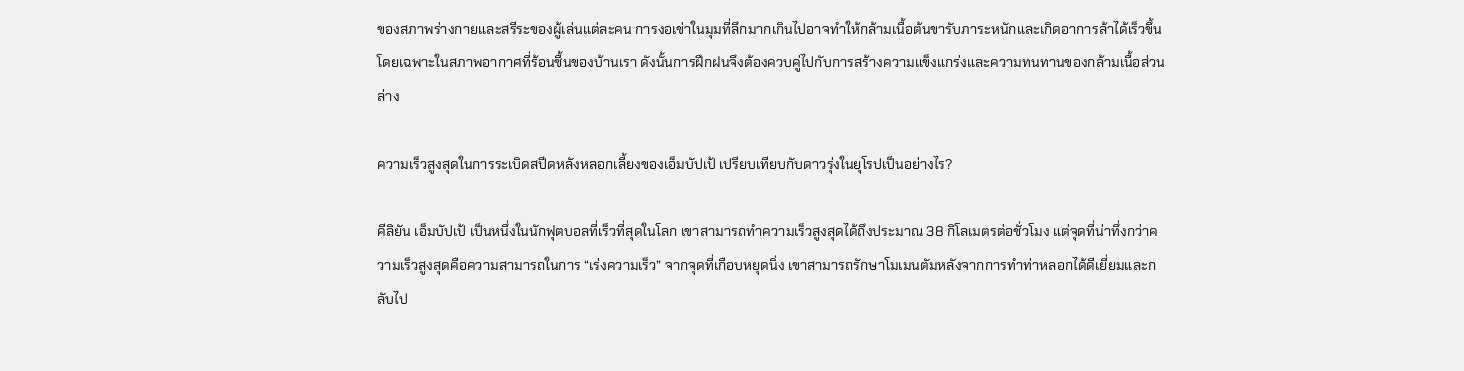ของสภาพร่างกายและสรีระของผู้เล่นแต่ละคน การงอเข่าในมุมที่ลึกมากเกินไปอาจทำให้กล้ามเนื้อต้นขารับภาระหนักและเกิดอาการล้าได้เร็วขึ้น โดยเฉพาะในสภาพอากาศที่ร้อนชื้นของบ้านเรา ดังนั้นการฝึกฝนจึงต้องควบคู่ไปกับการสร้างความแข็งแกร่งและความทนทานของกล้ามเนื้อส่วนล่าง

ความเร็วสูงสุดในการระเบิดสปีดหลังหลอกเลี้ยงของเอ็มบัปเป้ เปรียบเทียบกับดาวรุ่งในยุโรปเป็นอย่างไร?

คีลิยัน เอ็มบัปเป้ เป็นหนึ่งในนักฟุตบอลที่เร็วที่สุดในโลก เขาสามารถทำความเร็วสูงสุดได้ถึงประมาณ 38 กิโลเมตรต่อชั่วโมง แต่จุดที่น่าทึ่งกว่าความเร็วสูงสุดคือความสามารถในการ “เร่งความเร็ว” จากจุดที่เกือบหยุดนิ่ง เขาสามารถรักษาโมเมนตัมหลังจากการทำท่าหลอกได้ดีเยี่ยมและกลับไป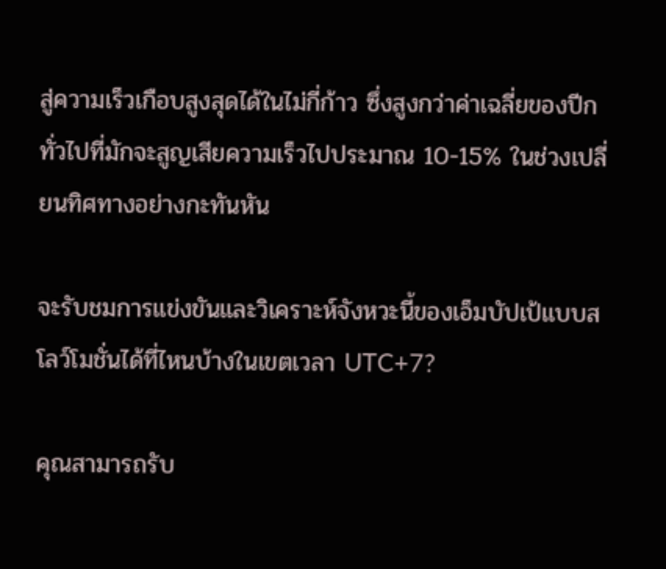สู่ความเร็วเกือบสูงสุดได้ในไม่กี่ก้าว ซึ่งสูงกว่าค่าเฉลี่ยของปีกทั่วไปที่มักจะสูญเสียความเร็วไปประมาณ 10-15% ในช่วงเปลี่ยนทิศทางอย่างกะทันหัน

จะรับชมการแข่งขันและวิเคราะห์จังหวะนี้ของเอ็มบัปเป้แบบสโลว์โมชั่นได้ที่ไหนบ้างในเขตเวลา UTC+7?

คุณสามารถรับ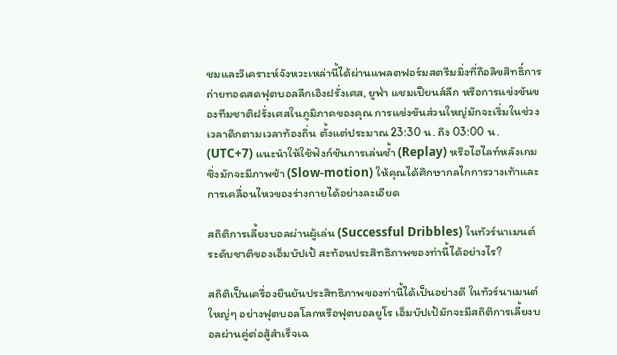ชมและวิเคราะห์จังหวะเหล่านี้ได้ผ่านแพลตฟอร์มสตรีมมิ่งที่ถือลิขสิทธิ์การถ่ายทอดสดฟุตบอลลีกเอิงฝรั่งเศส, ยูฟ่า แชมเปียนส์ลีก หรือการแข่งขันของทีมชาติฝรั่งเศสในภูมิภาคของคุณ การแข่งขันส่วนใหญ่มักจะเริ่มในช่วงเวลาดึกตามเวลาท้องถิ่น ตั้งแต่ประมาณ 23:30 น. ถึง 03:00 น. (UTC+7) แนะนำให้ใช้ฟังก์ชันการเล่นซ้ำ (Replay) หรือไฮไลท์หลังเกม ซึ่งมักจะมีภาพช้า (Slow-motion) ให้คุณได้ศึกษากลไกการวางเท้าและการเคลื่อนไหวของร่างกายได้อย่างละเอียด

สถิติการเลี้ยงบอลผ่านผู้เล่น (Successful Dribbles) ในทัวร์นาเมนต์ระดับชาติของเอ็มบัปเป้ สะท้อนประสิทธิภาพของท่านี้ได้อย่างไร?

สถิติเป็นเครื่องยืนยันประสิทธิภาพของท่านี้ได้เป็นอย่างดี ในทัวร์นาเมนต์ใหญ่ๆ อย่างฟุตบอลโลกหรือฟุตบอลยูโร เอ็มบัปเป้มักจะมีสถิติการเลี้ยงบอลผ่านคู่ต่อสู้สำเร็จเฉ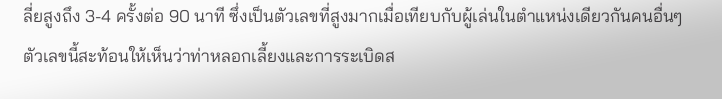ลี่ยสูงถึง 3-4 ครั้งต่อ 90 นาที ซึ่งเป็นตัวเลขที่สูงมากเมื่อเทียบกับผู้เล่นในตำแหน่งเดียวกันคนอื่นๆ ตัวเลขนี้สะท้อนให้เห็นว่าท่าหลอกเลี้ยงและการระเบิดส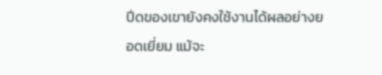ปีดของเขายังคงใช้งานได้ผลอย่างยอดเยี่ยม แม้จะ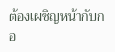ต้องเผชิญหน้ากับกอ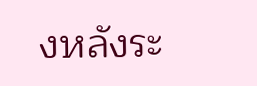งหลังระ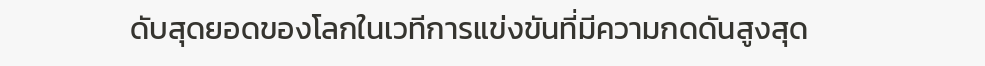ดับสุดยอดของโลกในเวทีการแข่งขันที่มีความกดดันสูงสุด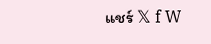แชร์ 𝕏 f W